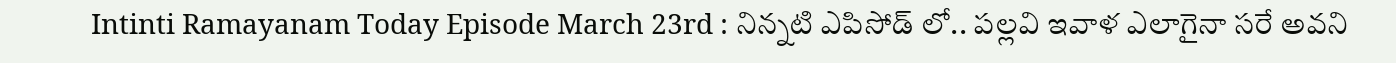Intinti Ramayanam Today Episode March 23rd : నిన్నటి ఎపిసోడ్ లో.. పల్లవి ఇవాళ ఎలాగైనా సరే అవని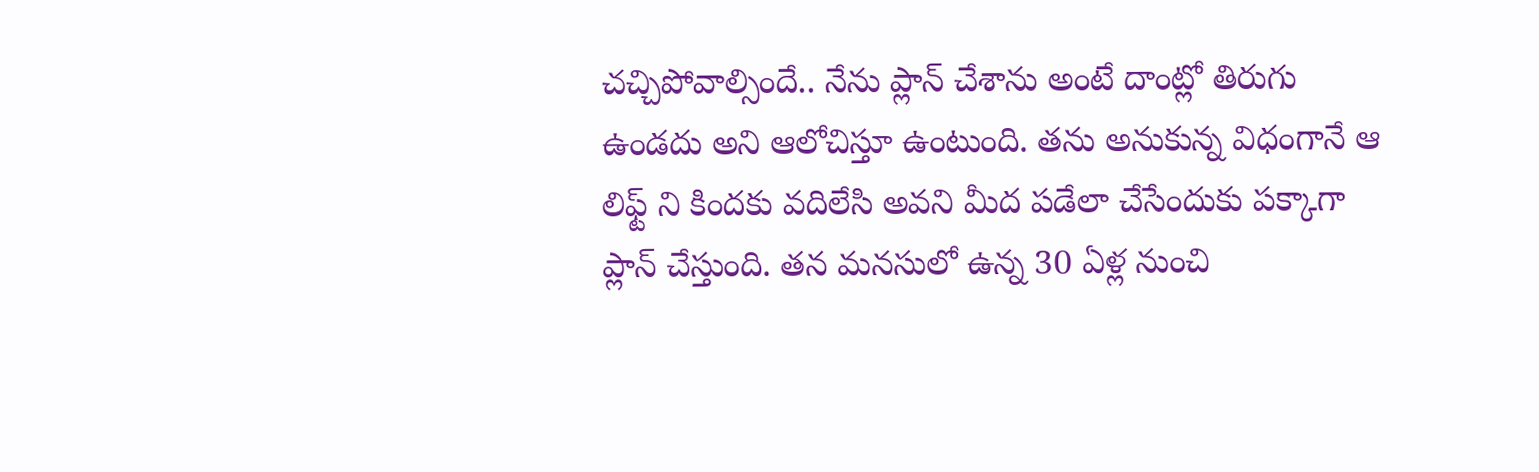చచ్చిపోవాల్సిందే.. నేను ప్లాన్ చేశాను అంటే దాంట్లో తిరుగు ఉండదు అని ఆలోచిస్తూ ఉంటుంది. తను అనుకున్న విధంగానే ఆ లిఫ్ట్ ని కిందకు వదిలేసి అవని మీద పడేలా చేసేందుకు పక్కాగా ప్లాన్ చేస్తుంది. తన మనసులో ఉన్న 30 ఏళ్ల నుంచి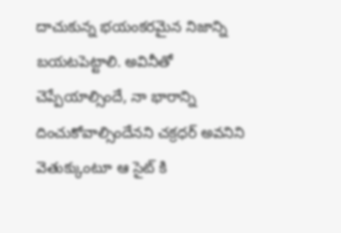దాచుకున్న భయంకరమైన నిజాన్ని బయటపెట్టాలి. అవినీతో చెప్పేయాల్సిందే, నా భారాన్ని దించుకోవాల్సిందేనని చక్రధర్ అవనిని వెతుక్కుంటూ ఆ సైట్ కి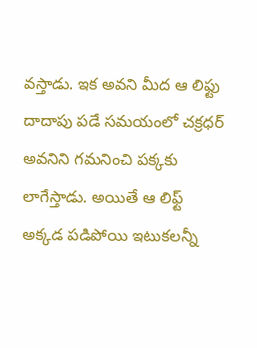వస్తాడు. ఇక అవని మీద ఆ లిఫ్టు దాదాపు పడే సమయంలో చక్రధర్ అవనిని గమనించి పక్కకు లాగేస్తాడు. అయితే ఆ లిఫ్ట్ అక్కడ పడిపోయి ఇటుకలన్నీ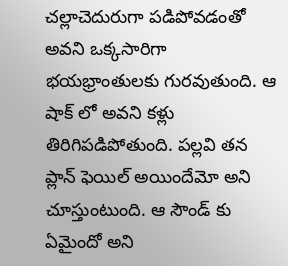చల్లాచెదురుగా పడిపోవడంతో అవని ఒక్కసారిగా భయభ్రాంతులకు గురవుతుంది. ఆ షాక్ లో అవని కళ్లు తిరిగిపడిపోతుంది. పల్లవి తన ప్లాన్ ఫెయిల్ అయిందేమో అని చూస్తుంటుంది. ఆ సౌండ్ కు ఏమైందో అని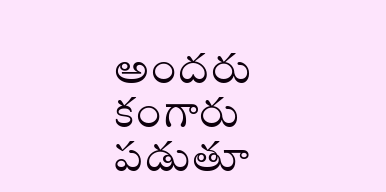అందరు కంగారు పడుతూ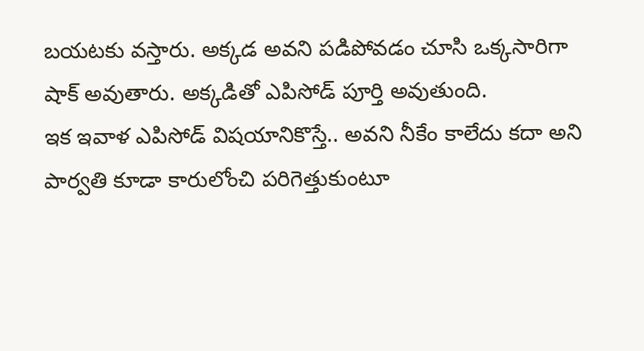బయటకు వస్తారు. అక్కడ అవని పడిపోవడం చూసి ఒక్కసారిగా షాక్ అవుతారు. అక్కడితో ఎపిసోడ్ పూర్తి అవుతుంది.
ఇక ఇవాళ ఎపిసోడ్ విషయానికొస్తే.. అవని నీకేం కాలేదు కదా అని పార్వతి కూడా కారులోంచి పరిగెత్తుకుంటూ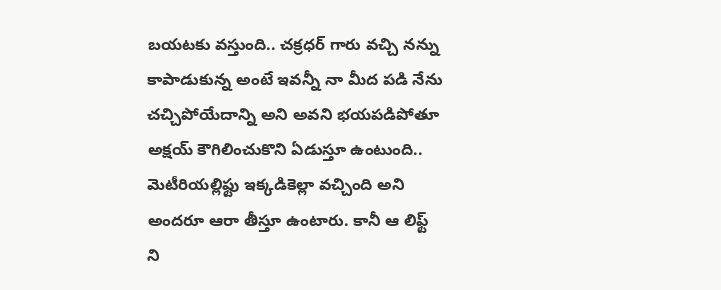బయటకు వస్తుంది.. చక్రధర్ గారు వచ్చి నన్ను కాపాడుకున్న అంటే ఇవన్నీ నా మీద పడి నేను చచ్చిపోయేదాన్ని అని అవని భయపడిపోతూ అక్షయ్ కౌగిలించుకొని ఏడుస్తూ ఉంటుంది.. మెటీరియల్లిఫ్టు ఇక్కడికెల్లా వచ్చింది అని అందరూ ఆరా తీస్తూ ఉంటారు. కానీ ఆ లిఫ్ట్ ని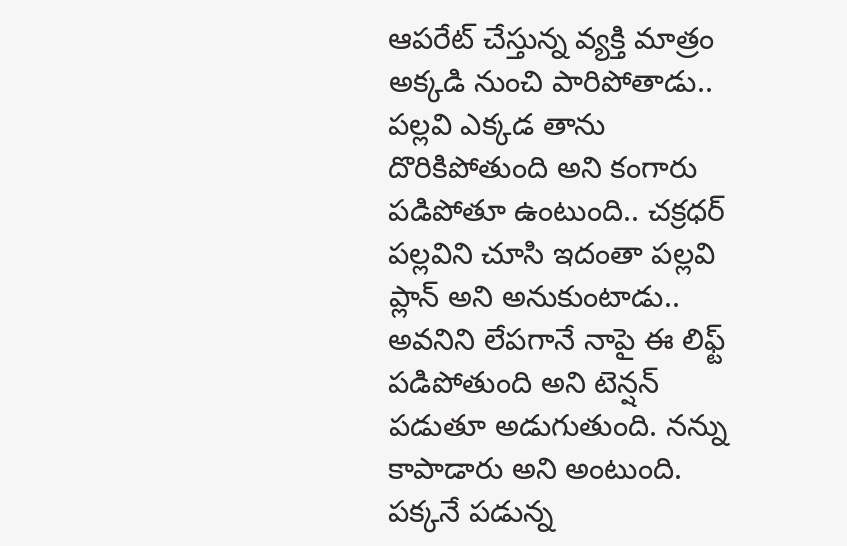ఆపరేట్ చేస్తున్న వ్యక్తి మాత్రం అక్కడి నుంచి పారిపోతాడు.. పల్లవి ఎక్కడ తాను దొరికిపోతుంది అని కంగారు పడిపోతూ ఉంటుంది.. చక్రధర్ పల్లవిని చూసి ఇదంతా పల్లవి ప్లాన్ అని అనుకుంటాడు.. అవనిని లేపగానే నాపై ఈ లిఫ్ట్ పడిపోతుంది అని టెన్షన్ పడుతూ అడుగుతుంది. నన్ను కాపాడారు అని అంటుంది.
పక్కనే పడున్న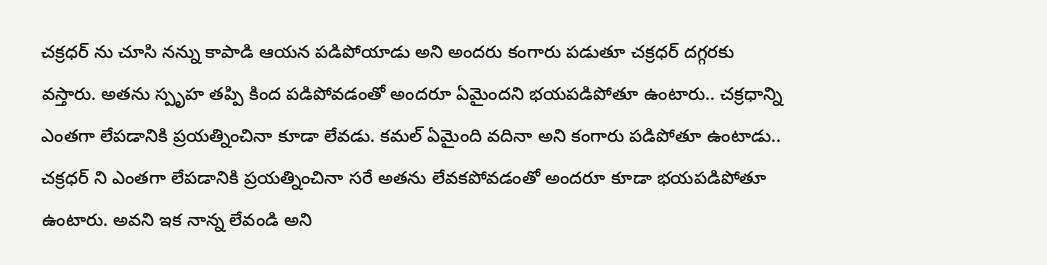చక్రధర్ ను చూసి నన్ను కాపాడి ఆయన పడిపోయాడు అని అందరు కంగారు పడుతూ చక్రధర్ దగ్గరకు వస్తారు. అతను స్పృహ తప్పి కింద పడిపోవడంతో అందరూ ఏమైందని భయపడిపోతూ ఉంటారు.. చక్రధాన్ని ఎంతగా లేపడానికి ప్రయత్నించినా కూడా లేవడు. కమల్ ఏమైంది వదినా అని కంగారు పడిపోతూ ఉంటాడు.. చక్రధర్ ని ఎంతగా లేపడానికి ప్రయత్నించినా సరే అతను లేవకపోవడంతో అందరూ కూడా భయపడిపోతూ ఉంటారు. అవని ఇక నాన్న లేవండి అని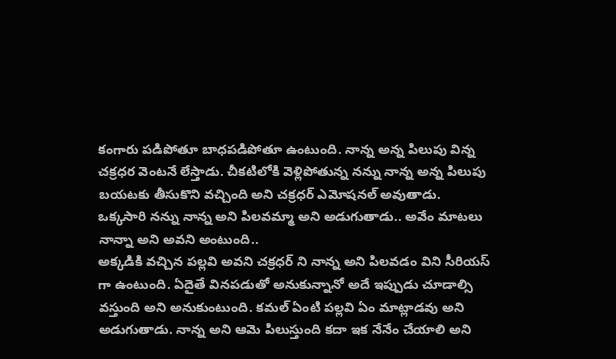కంగారు పడిపోతూ బాధపడిపోతూ ఉంటుంది. నాన్న అన్న పిలుపు విన్న చక్రధర వెంటనే లేస్తాడు. చీకటిలోకి వెళ్లిపోతున్న నన్ను నాన్న అన్న పిలుపు బయటకు తీసుకొని వచ్చింది అని చక్రధర్ ఎమోషనల్ అవుతాడు. ఒక్కసారి నన్ను నాన్న అని పిలవమ్మా అని అడుగుతాడు.. అవేం మాటలు నాన్నా అని అవని అంటుంది..
అక్కడికి వచ్చిన పల్లవి అవని చక్రధర్ ని నాన్న అని పిలవడం విని సీరియస్ గా ఉంటుంది. ఏదైతే వినపడుతో అనుకున్నానో అదే ఇప్పుడు చూడాల్సి వస్తుంది అని అనుకుంటుంది. కమల్ ఏంటి పల్లవి ఏం మాట్లాడవు అని అడుగుతాడు. నాన్న అని ఆమె పిలుస్తుంది కదా ఇక నేనేం చేయాలి అని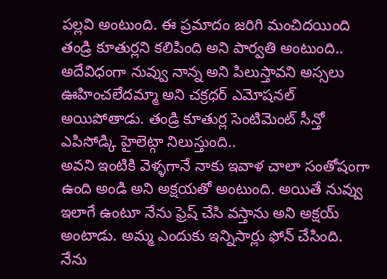పల్లవి అంటుంది. ఈ ప్రమాదం జరిగి మంచిదయింది తండ్రి కూతుర్లని కలిపింది అని పార్వతి అంటుంది.. అదేవిధంగా నువ్వు నాన్న అని పిలుస్తావని అస్సలు ఊహించలేదమ్మా అని చక్రధర్ ఎమోషనల్ అయిపోతాడు. తండ్రి కూతుర్ల సెంటిమెంట్ సీన్తో ఎపిసోడ్కి హైలెట్గా నిలుస్తుంది..
అవని ఇంటికి వెళ్ళగానే నాకు ఇవాళ చాలా సంతోషంగా ఉంది అండి అని అక్షయతో అంటుంది. అయితే నువ్వు ఇలాగే ఉంటూ నేను ఫ్రెష్ చేసి వస్తాను అని అక్షయ్ అంటాడు. అమ్మ ఎందుకు ఇన్నిసార్లు ఫోన్ చేసింది. నేను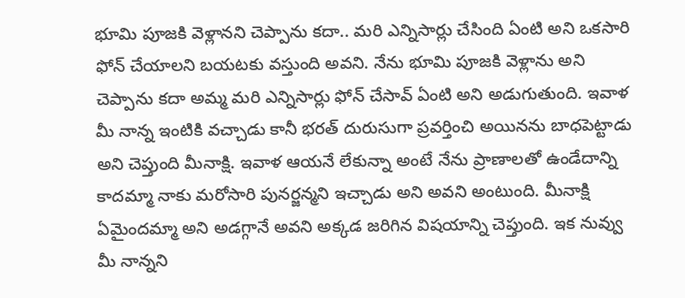భూమి పూజకి వెళ్లానని చెప్పాను కదా.. మరి ఎన్నిసార్లు చేసింది ఏంటి అని ఒకసారి ఫోన్ చేయాలని బయటకు వస్తుంది అవని. నేను భూమి పూజకి వెళ్లాను అని చెప్పాను కదా అమ్మ మరి ఎన్నిసార్లు ఫోన్ చేసావ్ ఏంటి అని అడుగుతుంది. ఇవాళ మీ నాన్న ఇంటికి వచ్చాడు కానీ భరత్ దురుసుగా ప్రవర్తించి అయినను బాధపెట్టాడు అని చెప్తుంది మీనాక్షి. ఇవాళ ఆయనే లేకున్నా అంటే నేను ప్రాణాలతో ఉండేదాన్ని కాదమ్మా నాకు మరోసారి పునర్జన్మని ఇచ్చాడు అని అవని అంటుంది. మీనాక్షి ఏమైందమ్మా అని అడగ్గానే అవని అక్కడ జరిగిన విషయాన్ని చెప్తుంది. ఇక నువ్వు మీ నాన్నని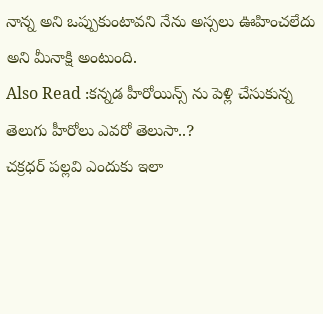నాన్న అని ఒప్పుకుంటావని నేను అస్సలు ఊహించలేదు అని మీనాక్షి అంటుంది.
Also Read :కన్నడ హీరోయిన్స్ ను పెళ్లి చేసుకున్న తెలుగు హీరోలు ఎవరో తెలుసా..?
చక్రధర్ పల్లవి ఎందుకు ఇలా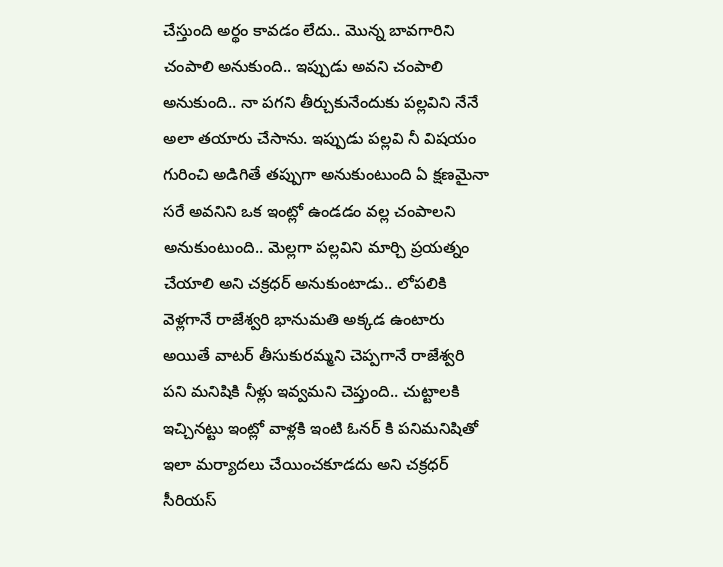చేస్తుంది అర్థం కావడం లేదు.. మొన్న బావగారిని చంపాలి అనుకుంది.. ఇప్పుడు అవని చంపాలి అనుకుంది.. నా పగని తీర్చుకునేందుకు పల్లవిని నేనే అలా తయారు చేసాను. ఇప్పుడు పల్లవి నీ విషయం గురించి అడిగితే తప్పుగా అనుకుంటుంది ఏ క్షణమైనా సరే అవనిని ఒక ఇంట్లో ఉండడం వల్ల చంపాలని అనుకుంటుంది.. మెల్లగా పల్లవిని మార్చి ప్రయత్నం చేయాలి అని చక్రధర్ అనుకుంటాడు.. లోపలికి వెళ్లగానే రాజేశ్వరి భానుమతి అక్కడ ఉంటారు అయితే వాటర్ తీసుకురమ్మని చెప్పగానే రాజేశ్వరి పని మనిషికి నీళ్లు ఇవ్వమని చెప్తుంది.. చుట్టాలకి ఇచ్చినట్టు ఇంట్లో వాళ్లకి ఇంటి ఓనర్ కి పనిమనిషితో ఇలా మర్యాదలు చేయించకూడదు అని చక్రధర్ సీరియస్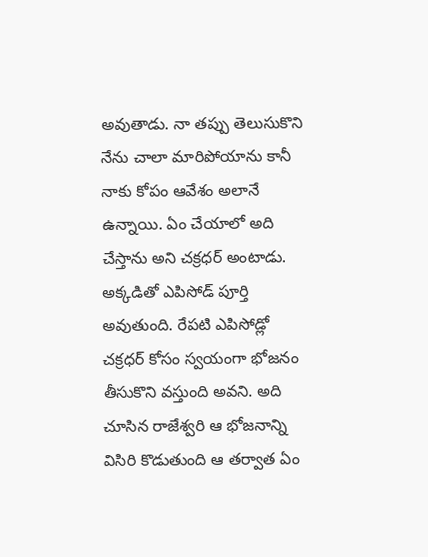అవుతాడు. నా తప్పు తెలుసుకొని నేను చాలా మారిపోయాను కానీ నాకు కోపం ఆవేశం అలానే ఉన్నాయి. ఏం చేయాలో అది చేస్తాను అని చక్రధర్ అంటాడు. అక్కడితో ఎపిసోడ్ పూర్తి అవుతుంది. రేపటి ఎపిసోడ్లో చక్రధర్ కోసం స్వయంగా భోజనం తీసుకొని వస్తుంది అవని. అది చూసిన రాజేశ్వరి ఆ భోజనాన్ని విసిరి కొడుతుంది ఆ తర్వాత ఏం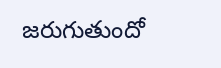జరుగుతుందో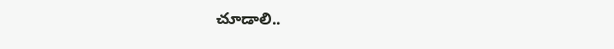చూడాలి..